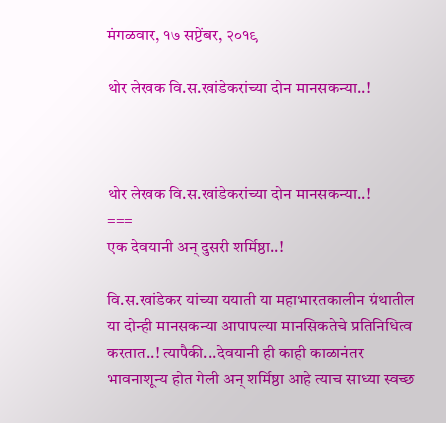मंगळवार, १७ सप्टेंबर, २०१९

थोर लेखक वि.स.खांडेकरांच्या दोन मानसकन्या..!



थोर लेखक वि.स.खांडेकरांच्या दोन मानसकन्या..!
===
एक देवयानी अन् दुसरी शर्मिष्ठा..!

वि.स.खांडेकर यांच्या ययाती या महाभारतकालीन ग्रंथातील या दोन्ही मानसकन्या आपापल्या मानसिकतेचे प्रतिनिधित्व करतात..! त्यापैकी...देवयानी ही काही काळानंतर भावनाशून्य होत गेली अन् शर्मिष्ठा आहे त्याच साध्या स्वच्छ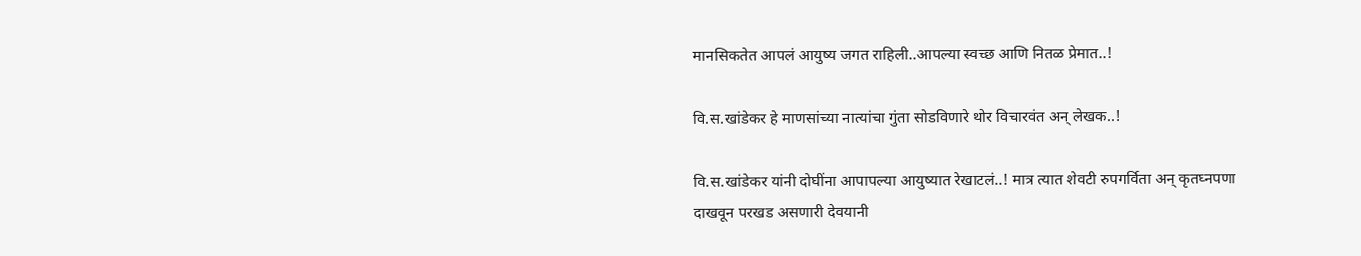मानसिकतेत आपलं आयुष्य जगत राहिली..आपल्या स्वच्छ आणि नितळ प्रेमात..!

वि.स.खांडेकर हे माणसांच्या नात्यांचा गुंता सोडविणारे थोर विचारवंत अन् लेखक..!

वि.स.खांडेकर यांनी दोघींना आपापल्या आयुष्यात रेखाटलं..! मात्र त्यात शेवटी रुपगर्विता अन् कृतघ्नपणा दाखवून परखड असणारी देवयानी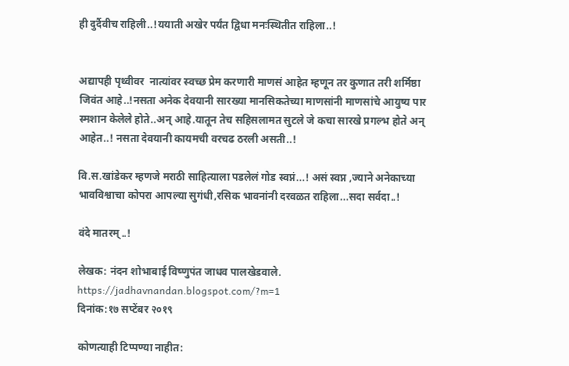ही दुर्दैवीच राहिली..!ययाती अखेर पर्यंत द्विधा मनःस्थितीत राहिला..!


अद्यापही पृथ्वीवर  नात्यांवर स्वच्छ प्रेम करणारी माणसं आहेत म्हणून तर कुणात तरी शर्मिष्ठा जिवंत आहे..!नसता अनेक देवयानी सारख्या मानसिकतेच्या माणसांनी माणसांचे आयुष्य पार स्मशान केलेले होते..अन् आहे.यातून तेच सहिसलामत सुटले जे कचा सारखे प्रगल्भ होते अन् आहेत..! नसता देवयानी कायमची वरचढ ठरली असती..!

वि.स.खांडेकर म्हणजे मराठी साहित्याला पडलेलं गोड स्वप्नं...! असं स्वप्न ,ज्याने अनेकाच्या भावविश्वाचा कोपरा आपल्या सुगंधी,रसिक भावनांनी दरवळत राहिला...सदा सर्वदा..!

वंदे मातरम्..!

लेखक: नंदन शोभाबाई विष्णुपंत जाधव पालखेडवाले.
https://jadhavnandan.blogspot.com/?m=1
दिनांक:१७ सप्टेंबर २०१९

कोणत्याही टिप्पण्‍या नाहीत: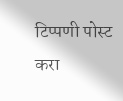टिप्पणी पोस्ट करा